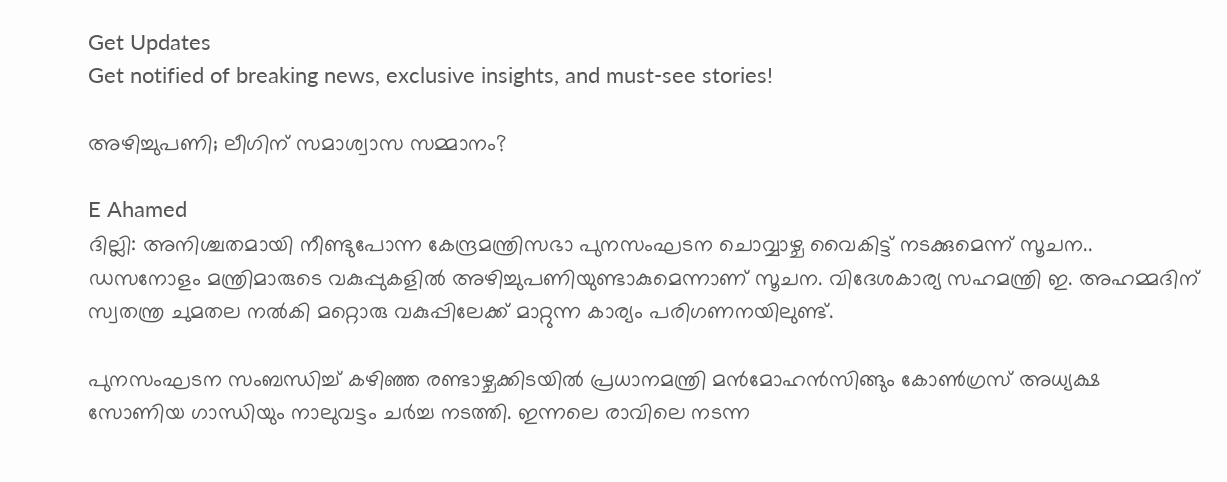Get Updates
Get notified of breaking news, exclusive insights, and must-see stories!

അഴിച്ചുപണി; ലീഗിന് സമാശ്വാസ സമ്മാനം?

E Ahamed
ദില്ലി: അനിശ്ചതമായി നീണ്ടുപോന്ന കേന്ദ്രമന്ത്രിസഭാ പുനസംഘടന ചൊവ്വാഴ്ച വൈകിട്ട് നടക്കുമെന്ന് സൂചന.. ഡസനോളം മന്ത്രിമാരുടെ വകുപ്പുകളില്‍ അഴിച്ചുപണിയുണ്ടാകുമെന്നാണ് സൂചന. വിദേശകാര്യ സഹമന്ത്രി ഇ. അഹമ്മദിന് സ്വതന്ത്ര ചുമതല നല്‍കി മറ്റൊരു വകുപ്പിലേക്ക് മാറ്റുന്ന കാര്യം പരിഗണനയിലുണ്ട്.

പുനസംഘടന സംബന്ധിച്ച് കഴിഞ്ഞ രണ്ടാഴ്ചക്കിടയില്‍ പ്രധാനമന്ത്രി മന്‍മോഹന്‍സിങ്ങും കോണ്‍ഗ്രസ് അധ്യക്ഷ സോണിയ ഗാന്ധിയും നാലുവട്ടം ചര്‍ച്ച നടത്തി. ഇന്നലെ രാവിലെ നടന്ന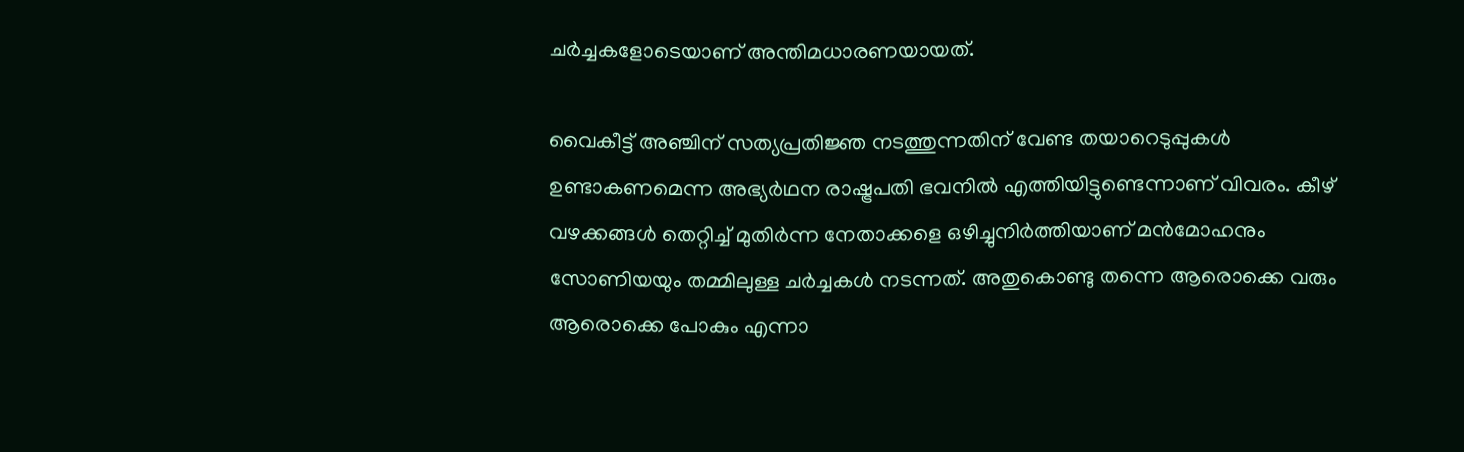ചര്‍ച്ചകളോടെയാണ് അന്തിമധാരണയായത്.

വൈകീട്ട് അഞ്ചിന് സത്യപ്രതിജ്ഞ നടത്തുന്നതിന് വേണ്ട തയാറെടുപ്പുകള്‍ ഉണ്ടാകണമെന്ന അഭ്യര്‍ഥന രാഷ്ട്രപതി ഭവനില്‍ എത്തിയിട്ടുണ്ടെന്നാണ് വിവരം. കീഴ് വഴക്കങ്ങള്‍ തെറ്റിച്ച് മുതിര്‍ന്ന നേതാക്കളെ ഒഴിച്ചുനിര്‍ത്തിയാണ് മന്‍മോഹനും സോണിയയും തമ്മിലുള്ള ചര്‍ച്ചകള്‍ നടന്നത്. അതുകൊണ്ടു തന്നെ ആരൊക്കെ വരും ആരൊക്കെ പോകും എന്നാ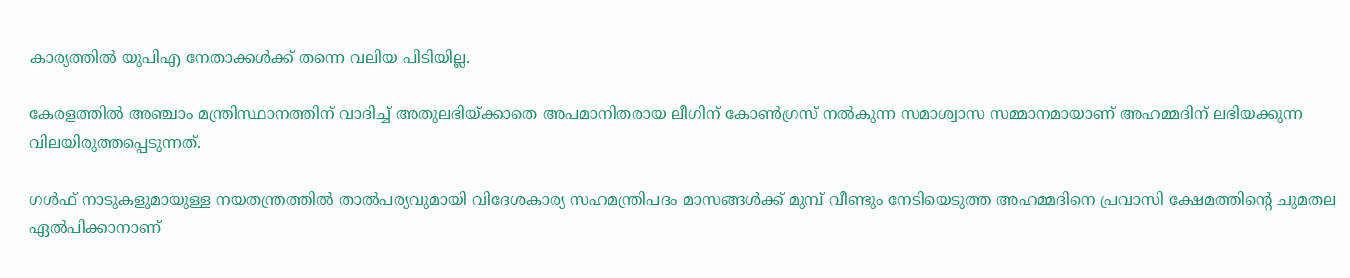കാര്യത്തില്‍ യുപിഎ നേതാക്കള്‍ക്ക് തന്നെ വലിയ പിടിയില്ല.

കേരളത്തില്‍ അഞ്ചാം മന്ത്രിസ്ഥാനത്തിന് വാദിച്ച് അതുലഭിയ്ക്കാതെ അപമാനിതരായ ലീഗിന് കോണ്‍ഗ്രസ് നല്‍കുന്ന സമാശ്വാസ സമ്മാനമായാണ് അഹമ്മദിന് ലഭിയക്കുന്ന വിലയിരുത്തപ്പെടുന്നത്.

ഗള്‍ഫ് നാടുകളുമായുള്ള നയതന്ത്രത്തില്‍ താല്‍പര്യവുമായി വിദേശകാര്യ സഹമന്ത്രിപദം മാസങ്ങള്‍ക്ക് മുമ്പ് വീണ്ടും നേടിയെടുത്ത അഹമ്മദിനെ പ്രവാസി ക്ഷേമത്തിന്റെ ചുമതല ഏല്‍പിക്കാനാണ്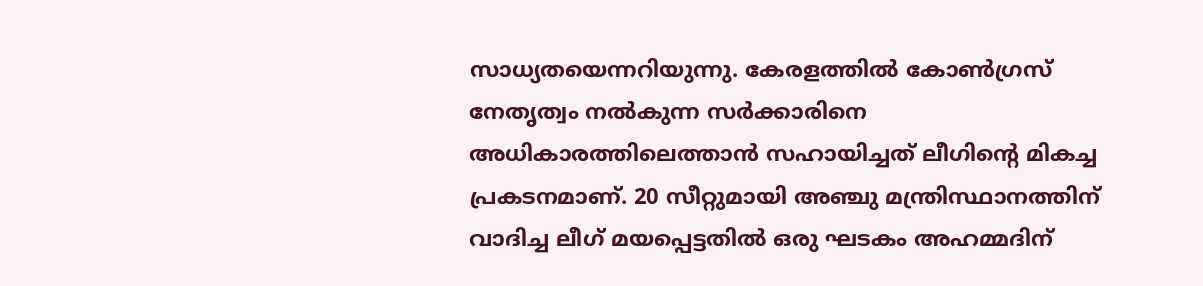സാധ്യതയെന്നറിയുന്നു. കേരളത്തില്‍ കോണ്‍ഗ്രസ് നേതൃത്വം നല്‍കുന്ന സര്‍ക്കാരിനെ അധികാരത്തിലെത്താന്‍ സഹായിച്ചത് ലീഗിന്റെ മികച്ച പ്രകടനമാണ്. 20 സീറ്റുമായി അഞ്ചു മന്ത്രിസ്ഥാനത്തിന് വാദിച്ച ലീഗ് മയപ്പെട്ടതില്‍ ഒരു ഘടകം അഹമ്മദിന്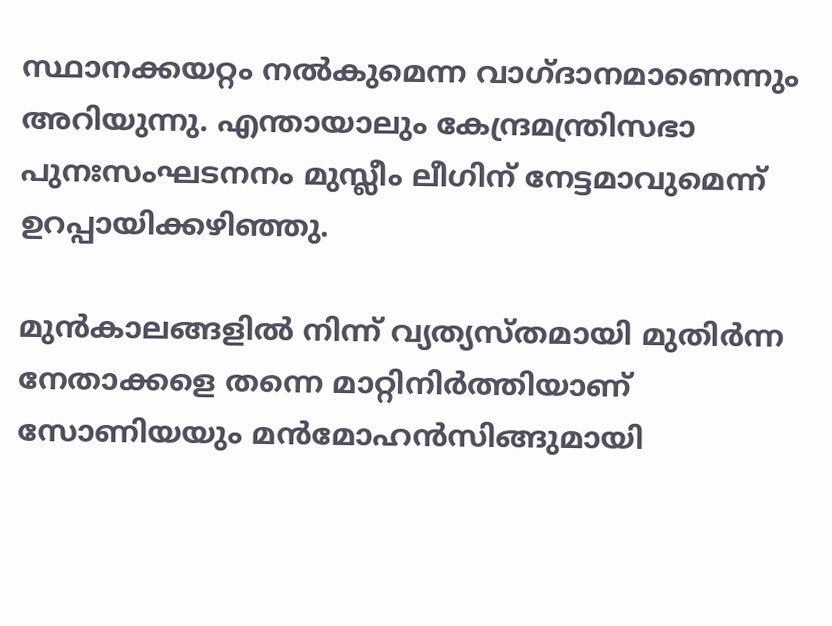സ്ഥാനക്കയറ്റം നല്‍കുമെന്ന വാഗ്ദാനമാണെന്നും അറിയുന്നു. എന്തായാലും കേന്ദ്രമന്ത്രിസഭാ പുനഃസംഘടനനം മുസ്ലീം ലീഗിന് നേട്ടമാവുമെന്ന് ഉറപ്പായിക്കഴിഞ്ഞു.

മുന്‍കാലങ്ങളില്‍ നിന്ന് വ്യത്യസ്തമായി മുതിര്‍ന്ന നേതാക്കളെ തന്നെ മാറ്റിനിര്‍ത്തിയാണ് സോണിയയും മന്‍മോഹന്‍സിങ്ങുമായി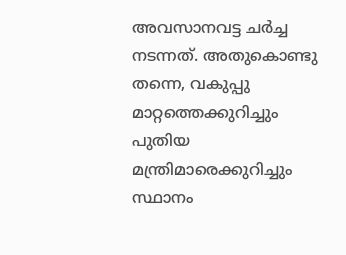അവസാനവട്ട ചര്‍ച്ച നടന്നത്. അതുകൊണ്ടു തന്നെ, വകുപ്പു മാറ്റത്തെക്കുറിച്ചും പുതിയ മന്ത്രിമാരെക്കുറിച്ചും സ്ഥാനം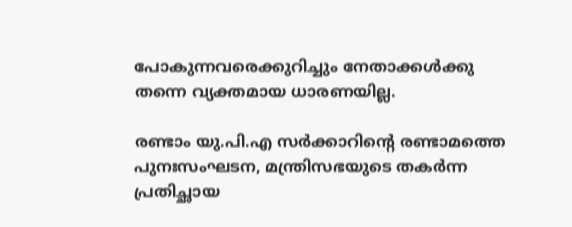പോകുന്നവരെക്കുറിച്ചും നേതാക്കള്‍ക്കു തന്നെ വ്യക്തമായ ധാരണയില്ല.

രണ്ടാം യു.പി.എ സര്‍ക്കാറിന്റെ രണ്ടാമത്തെ പുനഃസംഘടന, മന്ത്രിസഭയുടെ തകര്‍ന്ന പ്രതിച്ഛായ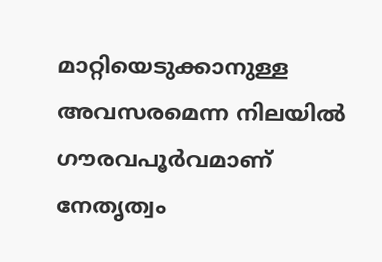മാറ്റിയെടുക്കാനുള്ള അവസരമെന്ന നിലയില്‍ ഗൗരവപൂര്‍വമാണ് നേതൃത്വം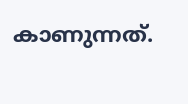കാണുന്നത്.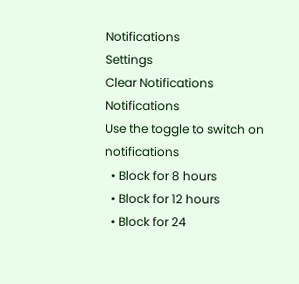Notifications
Settings
Clear Notifications
Notifications
Use the toggle to switch on notifications
  • Block for 8 hours
  • Block for 12 hours
  • Block for 24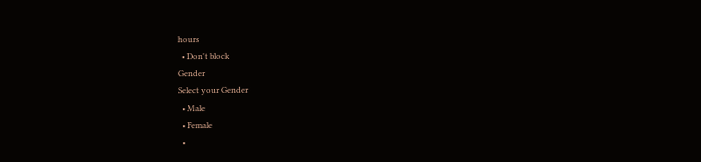hours
  • Don't block
Gender
Select your Gender
  • Male
  • Female
  •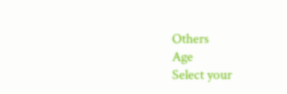Others
Age
Select your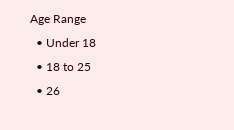Age Range
  • Under 18
  • 18 to 25
  • 26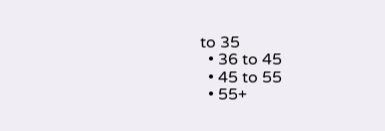to 35
  • 36 to 45
  • 45 to 55
  • 55+